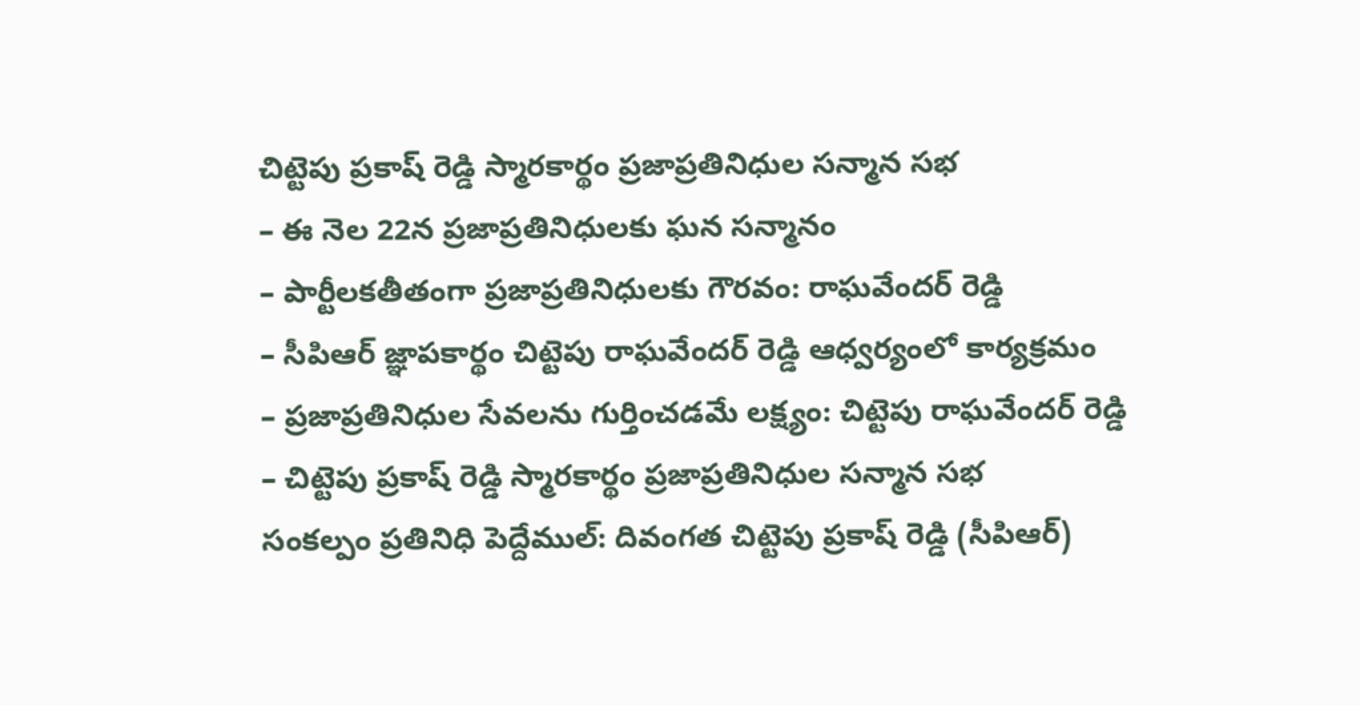చిట్టెపు ప్రకాష్ రెడ్డి స్మారకార్థం ప్రజాప్రతినిధుల సన్మాన సభ
– ఈ నెల 22న ప్రజాప్రతినిధులకు ఘన సన్మానం
– పార్టీలకతీతంగా ప్రజాప్రతినిధులకు గౌరవం: రాఘవేందర్ రెడ్డి
– సీపిఆర్ జ్ఞాపకార్థం చిట్టెపు రాఘవేందర్ రెడ్డి ఆధ్వర్యంలో కార్యక్రమం
– ప్రజాప్రతినిధుల సేవలను గుర్తించడమే లక్ష్యం: చిట్టెపు రాఘవేందర్ రెడ్డి
– చిట్టెపు ప్రకాష్ రెడ్డి స్మారకార్థం ప్రజాప్రతినిధుల సన్మాన సభ
సంకల్పం ప్రతినిధి పెద్దేముల్: దివంగత చిట్టెపు ప్రకాష్ రెడ్డి (సీపిఆర్)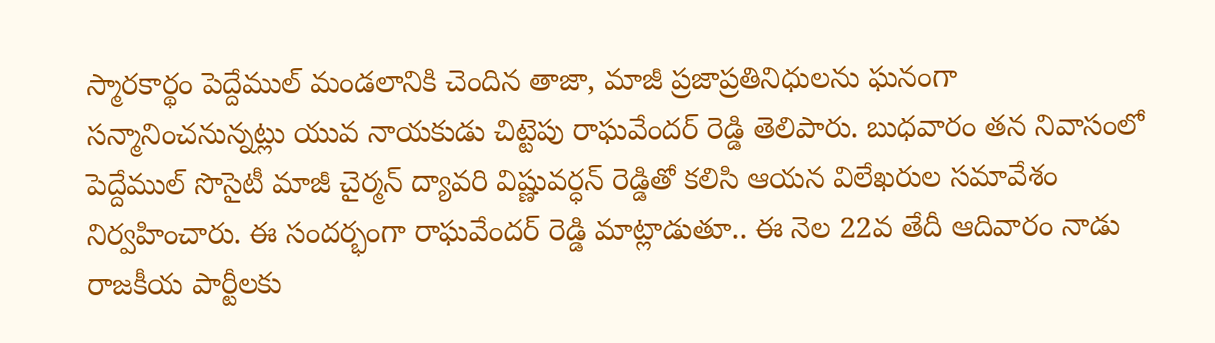స్మారకార్థం పెద్దేముల్ మండలానికి చెందిన తాజా, మాజీ ప్రజాప్రతినిధులను ఘనంగా సన్మానించనున్నట్లు యువ నాయకుడు చిట్టెపు రాఘవేందర్ రెడ్డి తెలిపారు. బుధవారం తన నివాసంలో పెద్దేముల్ సొసైటీ మాజీ చైర్మన్ ద్యావరి విష్ణువర్ధన్ రెడ్డితో కలిసి ఆయన విలేఖరుల సమావేశం నిర్వహించారు. ఈ సందర్భంగా రాఘవేందర్ రెడ్డి మాట్లాడుతూ.. ఈ నెల 22వ తేదీ ఆదివారం నాడు రాజకీయ పార్టీలకు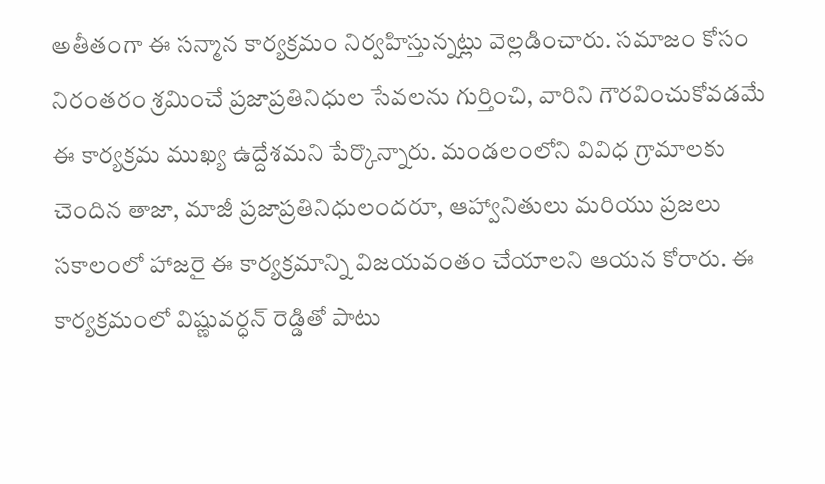అతీతంగా ఈ సన్మాన కార్యక్రమం నిర్వహిస్తున్నట్లు వెల్లడించారు. సమాజం కోసం నిరంతరం శ్రమించే ప్రజాప్రతినిధుల సేవలను గుర్తించి, వారిని గౌరవించుకోవడమే ఈ కార్యక్రమ ముఖ్య ఉద్దేశమని పేర్కొన్నారు. మండలంలోని వివిధ గ్రామాలకు చెందిన తాజా, మాజీ ప్రజాప్రతినిధులందరూ, ఆహ్వానితులు మరియు ప్రజలు సకాలంలో హాజరై ఈ కార్యక్రమాన్ని విజయవంతం చేయాలని ఆయన కోరారు. ఈ కార్యక్రమంలో విష్ణువర్ధన్ రెడ్డితో పాటు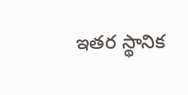ఇతర స్థానిక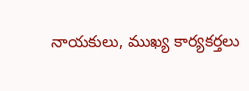నాయకులు, ముఖ్య కార్యకర్తలు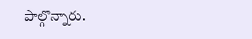పాల్గొన్నారు.